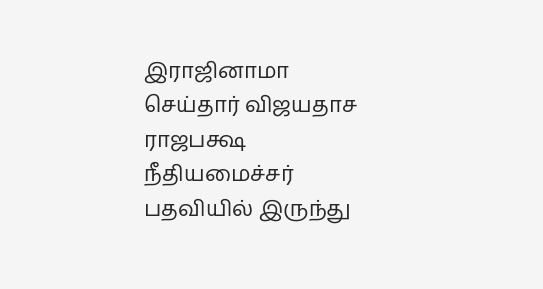இராஜினாமா செய்தார் விஜயதாச ராஜபக்ஷ
நீதியமைச்சர் பதவியில் இருந்து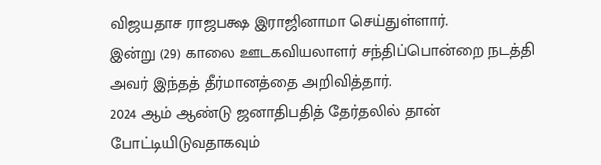விஜயதாச ராஜபக்ஷ இராஜினாமா செய்துள்ளார்.
இன்று (29) காலை ஊடகவியலாளர் சந்திப்பொன்றை நடத்தி அவர் இந்தத் தீர்மானத்தை அறிவித்தார்.
2024 ஆம் ஆண்டு ஜனாதிபதித் தேர்தலில் தான் போட்டியிடுவதாகவும்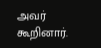அவர் கூறினார்.